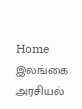Home இலங்கை அரசியல்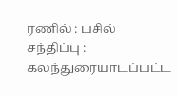ரணில் : பசில் சந்திப்பு : கலந்துரையாடப்பட்ட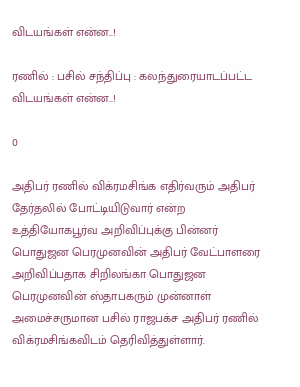விடயங்கள் என்ன..!

ரணில் : பசில் சந்திப்பு : கலந்துரையாடப்பட்ட விடயங்கள் என்ன..!

0

அதிபர் ரணில் விக்ரமசிங்க எதிர்வரும் அதிபர் தேர்தலில் போட்டியிடுவார் என்ற உத்தியோகபூர்வ அறிவிப்புக்கு பின்னர் பொதுஜன பெரமுனவின் அதிபர் வேட்பாளரை அறிவிப்பதாக சிறிலங்கா பொதுஜன பெரமுனவின் ஸ்தாபகரும் முன்னாள் அமைச்சருமான பசில் ராஜபக்ச அதிபர் ரணில் விக்ரமசிங்கவிடம் தெரிவித்துள்ளார்.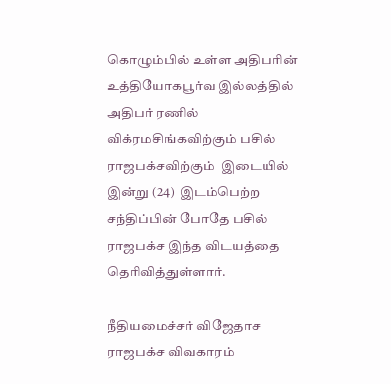கொழும்பில் உள்ள அதிபரின் உத்தியோகபூர்வ இல்லத்தில் அதிபர் ரணில் விக்ரமசிங்கவிற்கும் பசில் ராஜபக்சவிற்கும்  இடையில் இன்று (24)  இடம்பெற்ற சந்திப்பின் போதே பசில் ராஜபக்ச இந்த விடயத்தை தெரிவித்துள்ளார்.

நீதியமைச்சர் விஜேதாச ராஜபக்ச விவகாரம்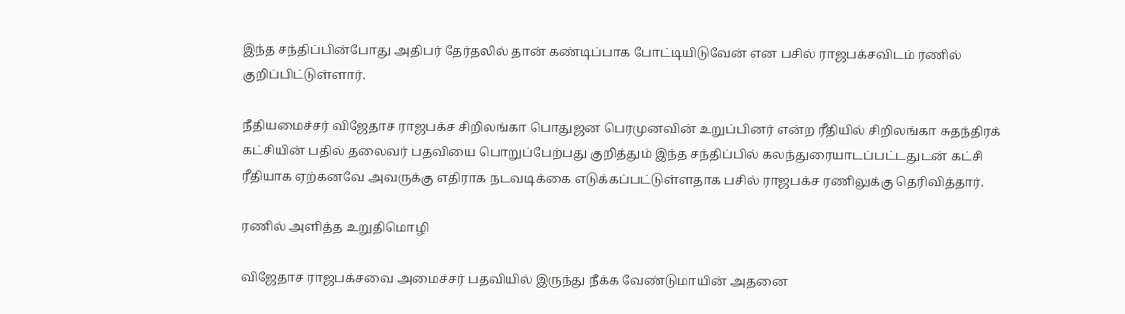இந்த சந்திப்பின்போது அதிபர் தேர்தலில் தான் கண்டிப்பாக போட்டியிடுவேன் என பசில் ராஜபக்சவிடம் ரணில் குறிப்பிட்டுள்ளார்.

நீதியமைச்சர் விஜேதாச ராஜபக்ச சிறிலங்கா பொதுஜன பெரமுனவின் உறுப்பினர் என்ற ரீதியில் சிறிலங்கா சுதந்திரக் கட்சியின் பதில் தலைவர் பதவியை பொறுப்பேற்பது குறித்தும் இந்த சந்திப்பில் கலந்துரையாடப்பட்டதுடன் கட்சி ரீதியாக ஏற்கனவே அவருக்கு எதிராக நடவடிக்கை எடுக்கப்பட்டுள்ளதாக பசில் ராஜபக்ச ரணிலுக்கு தெரிவித்தார்.

ரணில் அளித்த உறுதிமொழி

விஜேதாச ராஜபக்சவை அமைச்சர் பதவியில் இருந்து நீக்க வேண்டுமாயின் அதனை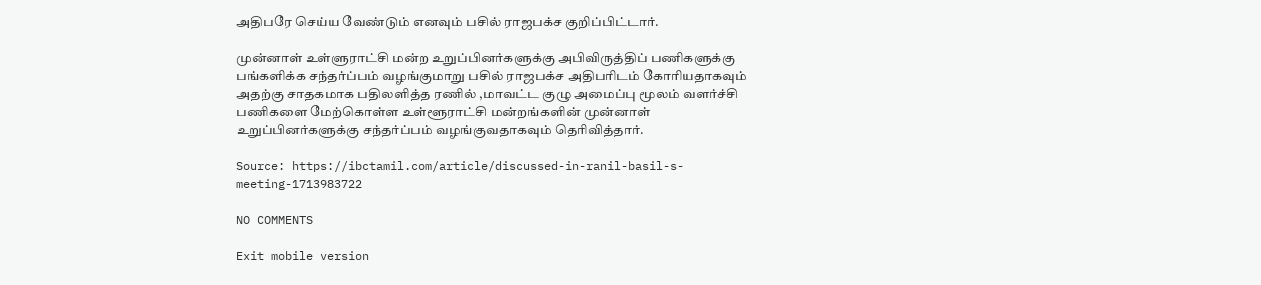அதிபரே செய்ய வேண்டும் எனவும் பசில் ராஜபக்ச குறிப்பிட்டார்.

முன்னாள் உள்ளுராட்சி மன்ற உறுப்பினர்களுக்கு அபிவிருத்திப் பணிகளுக்கு பங்களிக்க சந்தர்ப்பம் வழங்குமாறு பசில் ராஜபக்ச அதிபரிடம் கோரியதாகவும் அதற்கு சாதகமாக பதிலளித்த ரணில் ,மாவட்ட குழு அமைப்பு மூலம் வளர்ச்சி பணிகளை மேற்கொள்ள உள்ளூராட்சி மன்றங்களின் முன்னாள் உறுப்பினர்களுக்கு சந்தர்ப்பம் வழங்குவதாகவும் தெரிவித்தார்.

Source: https://ibctamil.com/article/discussed-in-ranil-basil-s-meeting-1713983722

NO COMMENTS

Exit mobile version